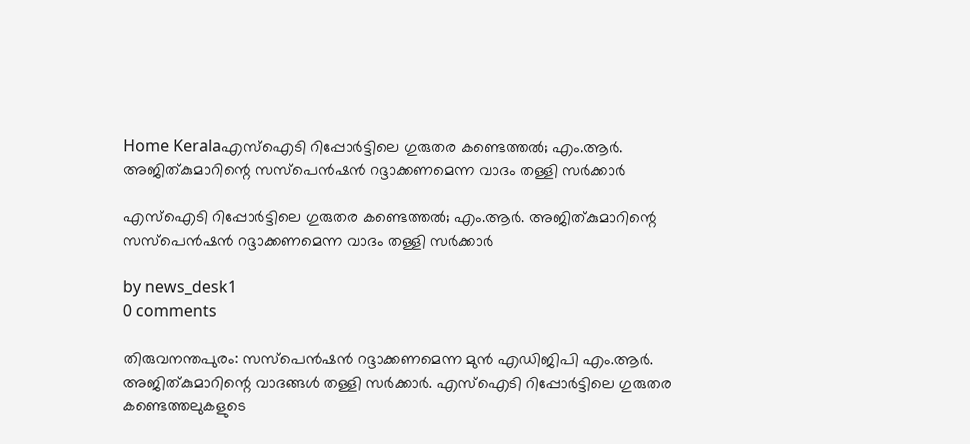Home Keralaഎസ്ഐടി റിപ്പോർട്ടിലെ ഗുരുതര കണ്ടെത്തൽ; എം.ആർ. അജിത്കുമാറിന്റെ സസ്‌പെൻഷൻ റദ്ദാക്കണമെന്ന വാദം തള്ളി സർക്കാർ

എസ്ഐടി റിപ്പോർട്ടിലെ ഗുരുതര കണ്ടെത്തൽ; എം.ആർ. അജിത്കുമാറിന്റെ സസ്‌പെൻഷൻ റദ്ദാക്കണമെന്ന വാദം തള്ളി സർക്കാർ

by news_desk1
0 comments

തിരുവനന്തപുരം: സസ്‌പെൻഷൻ റദ്ദാക്കണമെന്ന മുൻ എഡിജിപി എം.ആർ. അജിത്കുമാറിന്റെ വാദങ്ങൾ തള്ളി സർക്കാർ. എസ്ഐടി റിപ്പോർട്ടിലെ ഗുരുതര കണ്ടെത്തലുകളുടെ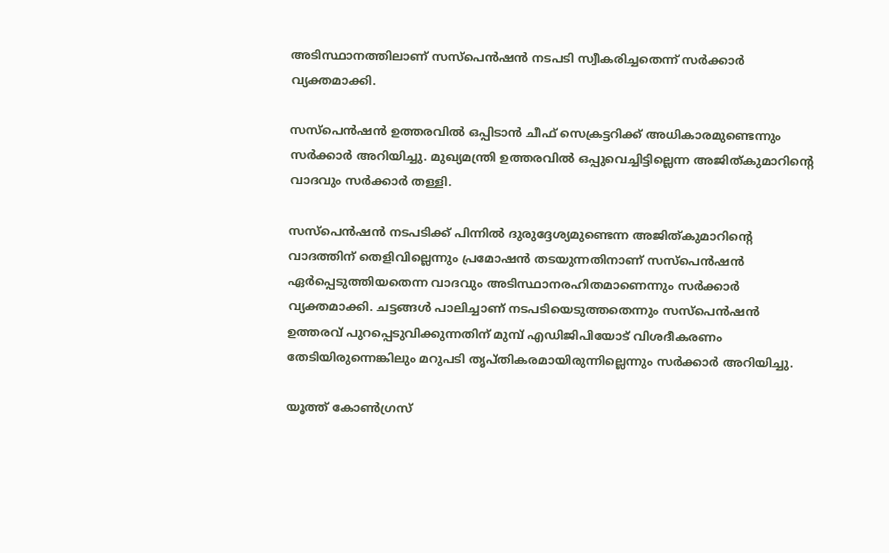അടിസ്ഥാനത്തിലാണ് സസ്‌പെൻഷൻ നടപടി സ്വീകരിച്ചതെന്ന് സർക്കാർ വ്യക്തമാക്കി.

സസ്‌പെൻഷൻ ഉത്തരവിൽ ഒപ്പിടാൻ ചീഫ് സെക്രട്ടറിക്ക് അധികാരമുണ്ടെന്നും സർക്കാർ അറിയിച്ചു. മുഖ്യമന്ത്രി ഉത്തരവിൽ ഒപ്പുവെച്ചിട്ടില്ലെന്ന അജിത്കുമാറിന്റെ വാദവും സർക്കാർ തള്ളി.

സസ്‌പെൻഷൻ നടപടിക്ക് പിന്നിൽ ദുരുദ്ദേശ്യമുണ്ടെന്ന അജിത്കുമാറിന്റെ വാദത്തിന് തെളിവില്ലെന്നും പ്രമോഷൻ തടയുന്നതിനാണ് സസ്‌പെൻഷൻ ഏർപ്പെടുത്തിയതെന്ന വാദവും അടിസ്ഥാനരഹിതമാണെന്നും സർക്കാർ വ്യക്തമാക്കി. ചട്ടങ്ങൾ പാലിച്ചാണ് നടപടിയെടുത്തതെന്നും സസ്‌പെൻഷൻ ഉത്തരവ് പുറപ്പെടുവിക്കുന്നതിന് മുമ്പ് എഡിജിപിയോട് വിശദീകരണം തേടിയിരുന്നെങ്കിലും മറുപടി തൃപ്തികരമായിരുന്നില്ലെന്നും സർക്കാർ അറിയിച്ചു.

യൂത്ത് കോൺഗ്രസ്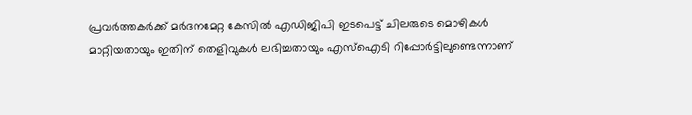പ്രവർത്തകർക്ക് മർദനമേറ്റ കേസിൽ എഡിജിപി ഇടപെട്ട് ചിലരുടെ മൊഴികൾ മാറ്റിയതായും ഇതിന് തെളിവുകൾ ലഭിച്ചതായും എസ്ഐടി റിപ്പോർട്ടിലുണ്ടെന്നാണ്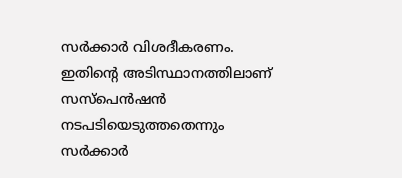സർക്കാർ വിശദീകരണം. ഇതിന്റെ അടിസ്ഥാനത്തിലാണ് സസ്‌പെൻഷൻ നടപടിയെടുത്തതെന്നും സർക്കാർ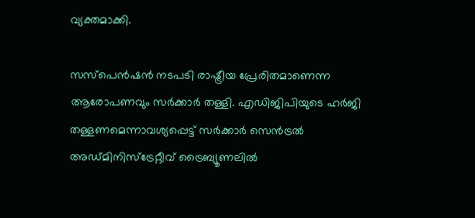വ്യക്തമാക്കി.

സസ്‌പെൻഷൻ നടപടി രാഷ്ട്രീയ പ്രേരിതമാണെന്ന ആരോപണവും സർക്കാർ തള്ളി. എഡിജിപിയുടെ ഹർജി തള്ളണമെന്നാവശ്യപ്പെട്ട് സർക്കാർ സെൻട്രൽ അഡ്മിനിസ്ട്രേറ്റീവ് ട്രൈബ്യൂണലിൽ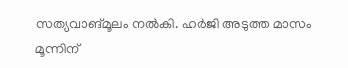സത്യവാങ്മൂലം നൽകി. ഹർജി അടുത്ത മാസം മൂന്നിന്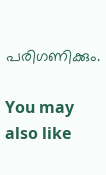പരിഗണിക്കും.

You may also like